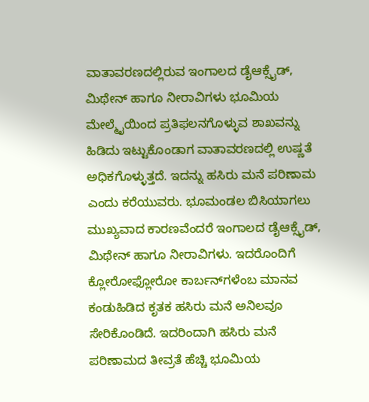ವಾತಾವರಣದಲ್ಲಿರುವ ಇಂಗಾಲದ ಡೈಆಕ್ಸೈಡ್‌, ಮಿಥೇನ್ ಹಾಗೂ ನೀರಾವಿಗಳು ಭೂಮಿಯ ಮೇಲ್ಮೈಯಿಂದ ಪ್ರತಿಫಲನಗೊಳ್ಳುವ ಶಾಖವನ್ನು ಹಿಡಿದು ಇಟ್ಟುಕೊಂಡಾಗ ವಾತಾವರಣದಲ್ಲಿ ಉಷ್ಣತೆ ಅಧಿಕಗೊಳ್ಳುತ್ತದೆ. ಇದನ್ನು ಹಸಿರು ಮನೆ ಪರಿಣಾಮ ಎಂದು ಕರೆಯುವರು. ಭೂಮಂಡಲ ಬಿಸಿಯಾಗಲು ಮುಖ್ಯವಾದ ಕಾರಣವೆಂದರೆ ಇಂಗಾಲದ ಡೈಆಕ್ಸೈಡ್‌, ಮಿಥೇನ್ ಹಾಗೂ ನೀರಾವಿಗಳು. ಇದರೊಂದಿಗೆ ಕ್ಲೋರೋಫ್ಲೋರೋ ಕಾರ್ಬನ್‌ಗಳೆಂಬ ಮಾನವ ಕಂಡುಹಿಡಿದ ಕೃತಕ ಹಸಿರು ಮನೆ ಅನಿಲವೂ ಸೇರಿಕೊಂಡಿದೆ. ಇದರಿಂದಾಗಿ ಹಸಿರು ಮನೆ ಪರಿಣಾಮದ ತೀವ್ರತೆ ಹೆಚ್ಚಿ ಭೂಮಿಯ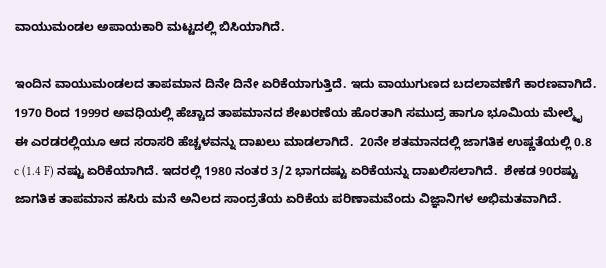ವಾಯುಮಂಡಲ ಅಪಾಯಕಾರಿ ಮಟ್ಟದಲ್ಲಿ ಬಿಸಿಯಾಗಿದೆ.

ಇಂದಿನ ವಾಯುಮಂಡಲದ ತಾಪಮಾನ ದಿನೇ ದಿನೇ ಏರಿಕೆಯಾಗುತ್ತಿದೆ. ಇದು ವಾಯುಗುಣದ ಬದಲಾವಣೆಗೆ ಕಾರಣವಾಗಿದೆ. 1970 ರಿಂದ 1999ರ ಅವಧಿಯಲ್ಲಿ ಹೆಚ್ಚಾದ ತಾಪಮಾನದ ಶೇಖರಣೆಯ ಹೊರತಾಗಿ ಸಮುದ್ರ ಹಾಗೂ ಭೂಮಿಯ ಮೇಲ್ಮೈ ಈ ಎರಡರಲ್ಲಿಯೂ ಆದ ಸರಾಸರಿ ಹೆಚ್ಚಳವನ್ನು ದಾಖಲು ಮಾಡಲಾಗಿದೆ.  20ನೇ ಶತಮಾನದಲ್ಲಿ ಜಾಗತಿಕ ಉಷ್ಣತೆಯಲ್ಲಿ 0.8 c (1.4 F) ನಷ್ಟು ಏರಿಕೆಯಾಗಿದೆ. ಇದರಲ್ಲಿ 1980 ನಂತರ 3/2 ಭಾಗದಷ್ಟು ಏರಿಕೆಯನ್ನು ದಾಖಲಿಸಲಾಗಿದೆ.  ಶೇಕಡ 90ರಷ್ಟು ಜಾಗತಿಕ ತಾಪಮಾನ ಹಸಿರು ಮನೆ ಅನಿಲದ ಸಾಂದ್ರತೆಯ ಏರಿಕೆಯ ಪರಿಣಾಮವೆಂದು ವಿಜ್ಞಾನಿಗಳ ಅಭಿಮತವಾಗಿದೆ.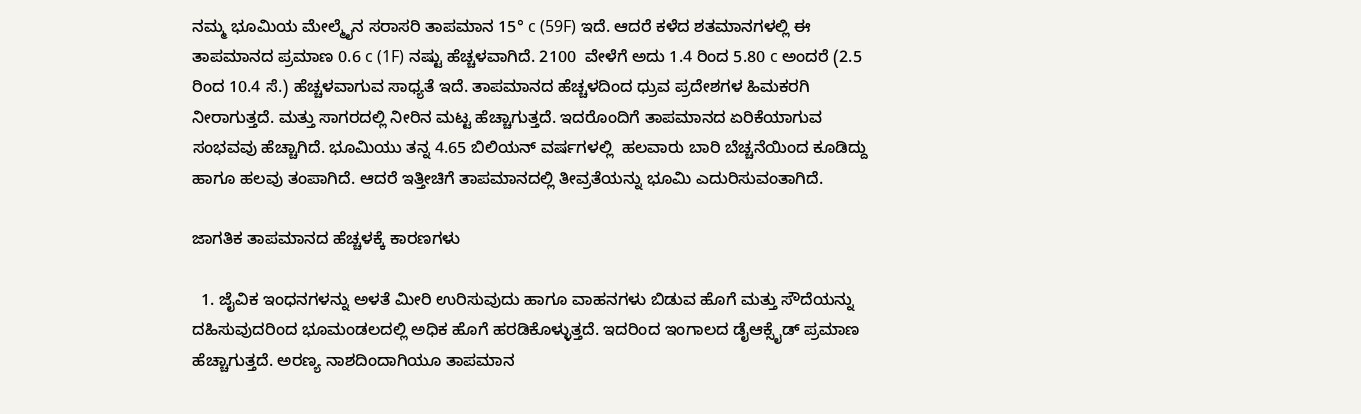ನಮ್ಮ ಭೂಮಿಯ ಮೇಲ್ಮೈನ ಸರಾಸರಿ ತಾಪಮಾನ 15° c (59F) ಇದೆ. ಆದರೆ ಕಳೆದ ಶತಮಾನಗಳಲ್ಲಿ ಈ ತಾಪಮಾನದ ಪ್ರಮಾಣ 0.6 c (1F) ನಷ್ಟು ಹೆಚ್ಚಳವಾಗಿದೆ. 2100  ವೇಳೆಗೆ ಅದು 1.4 ರಿಂದ 5.80 c ಅಂದರೆ (2.5 ರಿಂದ 10.4 ಸೆ.) ಹೆಚ್ಚಳವಾಗುವ ಸಾಧ್ಯತೆ ಇದೆ. ತಾಪಮಾನದ ಹೆಚ್ಚಳದಿಂದ ಧ್ರುವ ಪ್ರದೇಶಗಳ ಹಿಮಕರಗಿ ನೀರಾಗುತ್ತದೆ. ಮತ್ತು ಸಾಗರದಲ್ಲಿ ನೀರಿನ ಮಟ್ಟ ಹೆಚ್ಚಾಗುತ್ತದೆ. ಇದರೊಂದಿಗೆ ತಾಪಮಾನದ ಏರಿಕೆಯಾಗುವ ಸಂಭವವು ಹೆಚ್ಚಾಗಿದೆ. ಭೂಮಿಯು ತನ್ನ 4.65 ಬಿಲಿಯನ್ ವರ್ಷಗಳಲ್ಲಿ  ಹಲವಾರು ಬಾರಿ ಬೆಚ್ಚನೆಯಿಂದ ಕೂಡಿದ್ದು ಹಾಗೂ ಹಲವು ತಂಪಾಗಿದೆ. ಆದರೆ ಇತ್ತೀಚಿಗೆ ತಾಪಮಾನದಲ್ಲಿ ತೀವ್ರತೆಯನ್ನು ಭೂಮಿ ಎದುರಿಸುವಂತಾಗಿದೆ.

ಜಾಗತಿಕ ತಾಪಮಾನದ ಹೆಚ್ಚಳಕ್ಕೆ ಕಾರಣಗಳು

  1. ಜೈವಿಕ ಇಂಧನಗಳನ್ನು ಅಳತೆ ಮೀರಿ ಉರಿಸುವುದು ಹಾಗೂ ವಾಹನಗಳು ಬಿಡುವ ಹೊಗೆ ಮತ್ತು ಸೌದೆಯನ್ನು ದಹಿಸುವುದರಿಂದ ಭೂಮಂಡಲದಲ್ಲಿ ಅಧಿಕ ಹೊಗೆ ಹರಡಿಕೊಳ್ಳುತ್ತದೆ. ಇದರಿಂದ ಇಂಗಾಲದ ಡೈಆಕ್ಸೈಡ್‌ ಪ್ರಮಾಣ ಹೆಚ್ಚಾಗುತ್ತದೆ. ಅರಣ್ಯ ನಾಶದಿಂದಾಗಿಯೂ ತಾಪಮಾನ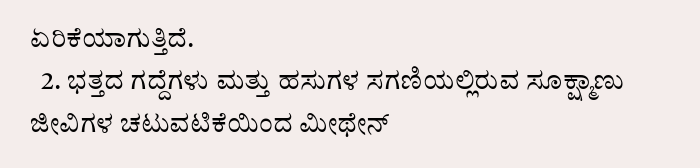ಏರಿಕೆಯಾಗುತ್ತಿದೆ.
  2. ಭತ್ತದ ಗದ್ದೆಗಳು ಮತ್ತು ಹಸುಗಳ ಸಗಣಿಯಲ್ಲಿರುವ ಸೂಕ್ಷ್ಮಾಣು ಜೀವಿಗಳ ಚಟುವಟಿಕೆಯಿಂದ ಮೀಥೇನ್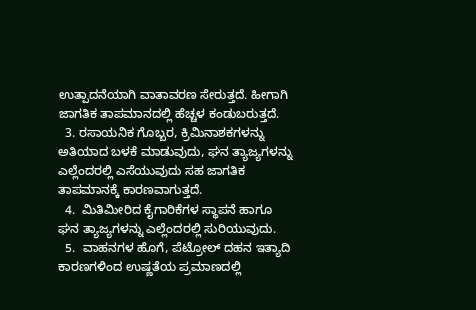ಉತ್ಪಾದನೆಯಾಗಿ ವಾತಾವರಣ ಸೇರುತ್ತದೆ. ಹೀಗಾಗಿ ಜಾಗತಿಕ ತಾಪಮಾನದಲ್ಲಿ ಹೆಚ್ಚಳ ಕಂಡುಬರುತ್ತದೆ.
  3. ರಸಾಯನಿಕ ಗೊಬ್ಬರ, ಕ್ರಿಮಿನಾಶಕಗಳನ್ನು ಅತಿಯಾದ ಬಳಕೆ ಮಾಡುವುದು, ಘನ ತ್ಯಾಜ್ಯಗಳನ್ನು ಎಲ್ಲೆಂದರಲ್ಲಿ ಎಸೆಯುವುದು ಸಹ ಜಾಗತಿಕ ತಾಪಮಾನಕ್ಕೆ ಕಾರಣವಾಗುತ್ತದೆ.
  4.  ಮಿತಿಮೀರಿದ ಕೈಗಾರಿಕೆಗಳ ಸ್ಥಾಪನೆ ಹಾಗೂ ಘನ ತ್ಯಾಜ್ಯಗಳನ್ನು ಎಲ್ಲೆಂದರಲ್ಲಿ ಸುರಿಯುವುದು.
  5.  ವಾಹನಗಳ ಹೊಗೆ, ಪೆಟ್ರೋಲ್‌ ದಹನ ಇತ್ಯಾದಿ ಕಾರಣಗಳಿಂದ ಉಷ್ಣತೆಯ ಪ್ರಮಾಣದಲ್ಲಿ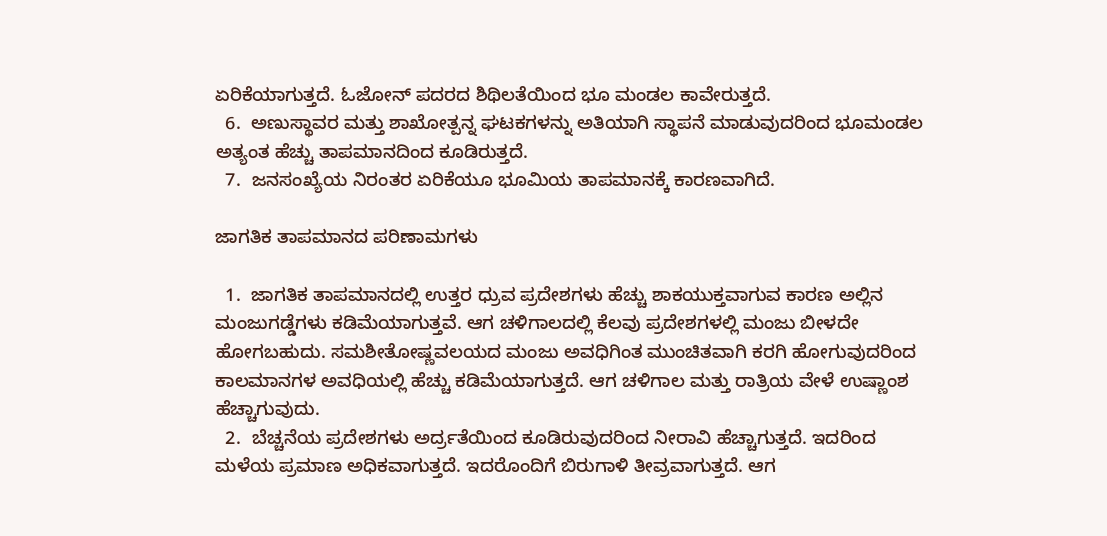ಏರಿಕೆಯಾಗುತ್ತದೆ. ಓಜೋನ್ ಪದರದ ಶಿಥಿಲತೆಯಿಂದ ಭೂ ಮಂಡಲ ಕಾವೇರುತ್ತದೆ.
  6.  ಅಣುಸ್ಥಾವರ ಮತ್ತು ಶಾಖೋತ್ಪನ್ನ ಘಟಕಗಳನ್ನು ಅತಿಯಾಗಿ ಸ್ಥಾಪನೆ ಮಾಡುವುದರಿಂದ ಭೂಮಂಡಲ ಅತ್ಯಂತ ಹೆಚ್ಚು ತಾಪಮಾನದಿಂದ ಕೂಡಿರುತ್ತದೆ.
  7.  ಜನಸಂಖ್ಯೆಯ ನಿರಂತರ ಏರಿಕೆಯೂ ಭೂಮಿಯ ತಾಪಮಾನಕ್ಕೆ ಕಾರಣವಾಗಿದೆ.

ಜಾಗತಿಕ ತಾಪಮಾನದ ಪರಿಣಾಮಗಳು

  1.  ಜಾಗತಿಕ ತಾಪಮಾನದಲ್ಲಿ ಉತ್ತರ ಧ್ರುವ ಪ್ರದೇಶಗಳು ಹೆಚ್ಚು ಶಾಕಯುಕ್ತವಾಗುವ ಕಾರಣ ಅಲ್ಲಿನ ಮಂಜುಗಡ್ಡೆಗಳು ಕಡಿಮೆಯಾಗುತ್ತವೆ. ಆಗ ಚಳಿಗಾಲದಲ್ಲಿ ಕೆಲವು ಪ್ರದೇಶಗಳಲ್ಲಿ ಮಂಜು ಬೀಳದೇ ಹೋಗಬಹುದು. ಸಮಶೀತೋಷ್ಣವಲಯದ ಮಂಜು ಅವಧಿಗಿಂತ ಮುಂಚಿತವಾಗಿ ಕರಗಿ ಹೋಗುವುದರಿಂದ ಕಾಲಮಾನಗಳ ಅವಧಿಯಲ್ಲಿ ಹೆಚ್ಚು ಕಡಿಮೆಯಾಗುತ್ತದೆ. ಆಗ ಚಳಿಗಾಲ ಮತ್ತು ರಾತ್ರಿಯ ವೇಳೆ ಉಷ್ಣಾಂಶ ಹೆಚ್ಚಾಗುವುದು.
  2.  ಬೆಚ್ಚನೆಯ ಪ್ರದೇಶಗಳು ಅರ್ದ್ರತೆಯಿಂದ ಕೂಡಿರುವುದರಿಂದ ನೀರಾವಿ ಹೆಚ್ಚಾಗುತ್ತದೆ. ಇದರಿಂದ ಮಳೆಯ ಪ್ರಮಾಣ ಅಧಿಕವಾಗುತ್ತದೆ. ಇದರೊಂದಿಗೆ ಬಿರುಗಾಳಿ ತೀವ್ರವಾಗುತ್ತದೆ. ಆಗ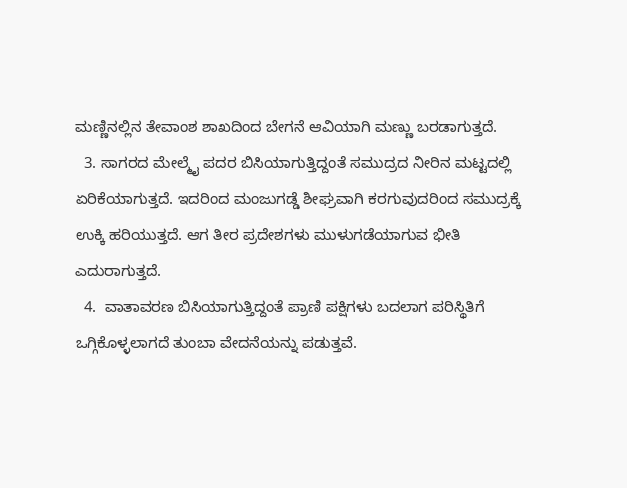ಮಣ್ಣಿನಲ್ಲಿನ ತೇವಾಂಶ ಶಾಖದಿಂದ ಬೇಗನೆ ಆವಿಯಾಗಿ ಮಣ್ಣು ಬರಡಾಗುತ್ತದೆ.
  3. ಸಾಗರದ ಮೇಲ್ಮೈ ಪದರ ಬಿಸಿಯಾಗುತ್ತಿದ್ದಂತೆ ಸಮುದ್ರದ ನೀರಿನ ಮಟ್ಟದಲ್ಲಿ ಏರಿಕೆಯಾಗುತ್ತದೆ. ಇದರಿಂದ ಮಂಜುಗಡ್ಡೆ ಶೀಘ್ರವಾಗಿ ಕರಗುವುದರಿಂದ ಸಮುದ್ರಕ್ಕೆ ಉಕ್ಕಿ ಹರಿಯುತ್ತದೆ. ಆಗ ತೀರ ಪ್ರದೇಶಗಳು ಮುಳುಗಡೆಯಾಗುವ ಭೀತಿ ಎದುರಾಗುತ್ತದೆ.
  4.  ವಾತಾವರಣ ಬಿಸಿಯಾಗುತ್ತಿದ್ದಂತೆ ಪ್ರಾಣಿ ಪಕ್ಷಿಗಳು ಬದಲಾಗ ಪರಿಸ್ಥಿತಿಗೆ ಒಗ್ಗಿಕೊಳ್ಳಲಾಗದೆ ತುಂಬಾ ವೇದನೆಯನ್ನು ಪಡುತ್ತವೆ.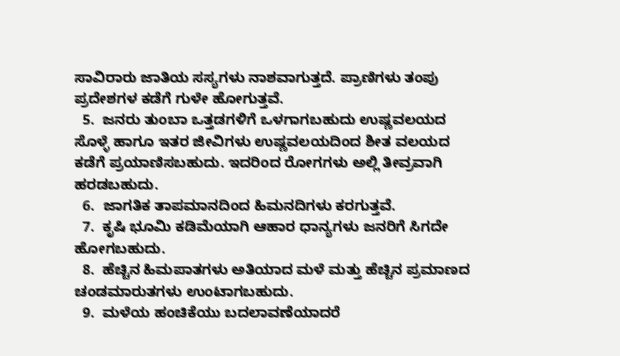ಸಾವಿರಾರು ಜಾತಿಯ ಸಸ್ಯಗಳು ನಾಶವಾಗುತ್ತದೆ. ಪ್ರಾಣಿಗಳು ತಂಪು ಪ್ರದೇಶಗಳ ಕಡೆಗೆ ಗುಳೇ ಹೋಗುತ್ತವೆ.
  5.  ಜನರು ತುಂಬಾ ಒತ್ತಡಗಳಿಗೆ ಒಳಗಾಗಬಹುದು ಉಷ್ಣವಲಯದ ಸೊಳ್ಳೆ ಹಾಗೂ ಇತರ ಜೀವಿಗಳು ಉಷ್ಣವಲಯದಿಂದ ಶೀತ ವಲಯದ ಕಡೆಗೆ ಪ್ರಯಾಣಿಸಬಹುದು. ಇದರಿಂದ ರೋಗಗಳು ಅಲ್ಲಿ ತೀವ್ರವಾಗಿ ಹರಡಬಹುದು.
  6.  ಜಾಗತಿಕ ತಾಪಮಾನದಿಂದ ಹಿಮನದಿಗಳು ಕರಗುತ್ತವೆ.
  7.  ಕೃಷಿ ಭೂಮಿ ಕಡಿಮೆಯಾಗಿ ಆಹಾರ ಧಾನ್ಯಗಳು ಜನರಿಗೆ ಸಿಗದೇ ಹೋಗಬಹುದು.
  8.  ಹೆಚ್ಚಿನ ಹಿಮಪಾತಗಳು ಅತಿಯಾದ ಮಳೆ ಮತ್ತು ಹೆಚ್ಚಿನ ಪ್ರಮಾಣದ ಚಂಡಮಾರುತಗಳು ಉಂಟಾಗಬಹುದು.
  9.  ಮಳೆಯ ಹಂಚಿಕೆಯು ಬದಲಾವಣೆಯಾದರೆ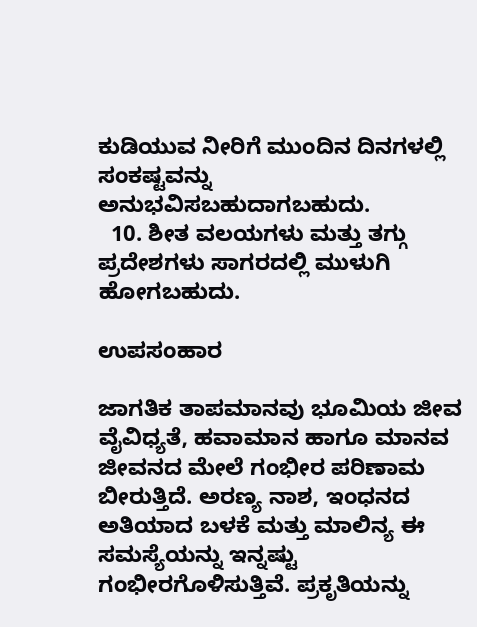ಕುಡಿಯುವ ನೀರಿಗೆ ಮುಂದಿನ ದಿನಗಳಲ್ಲಿ ಸಂಕಷ್ಟವನ್ನು ಅನುಭವಿಸಬಹುದಾಗಬಹುದು.
  10. ಶೀತ ವಲಯಗಳು ಮತ್ತು ತಗ್ಗು ಪ್ರದೇಶಗಳು ಸಾಗರದಲ್ಲಿ ಮುಳುಗಿ ಹೋಗಬಹುದು.

ಉಪಸಂಹಾರ

ಜಾಗತಿಕ ತಾಪಮಾನವು ಭೂಮಿಯ ಜೀವ ವೈವಿಧ್ಯತೆ, ಹವಾಮಾನ ಹಾಗೂ ಮಾನವ ಜೀವನದ ಮೇಲೆ ಗಂಭೀರ ಪರಿಣಾಮ ಬೀರುತ್ತಿದೆ. ಅರಣ್ಯ ನಾಶ, ಇಂಧನದ ಅತಿಯಾದ ಬಳಕೆ ಮತ್ತು ಮಾಲಿನ್ಯ ಈ ಸಮಸ್ಯೆಯನ್ನು ಇನ್ನಷ್ಟು ಗಂಭೀರಗೊಳಿಸುತ್ತಿವೆ. ಪ್ರಕೃತಿಯನ್ನು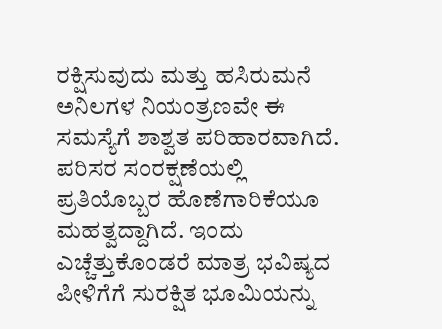ರಕ್ಷಿಸುವುದು ಮತ್ತು ಹಸಿರುಮನೆ ಅನಿಲಗಳ ನಿಯಂತ್ರಣವೇ ಈ ಸಮಸ್ಯೆಗೆ ಶಾಶ್ವತ ಪರಿಹಾರವಾಗಿದೆ. ಪರಿಸರ ಸಂರಕ್ಷಣೆಯಲ್ಲಿ ಪ್ರತಿಯೊಬ್ಬರ ಹೊಣೆಗಾರಿಕೆಯೂ ಮಹತ್ವದ್ದಾಗಿದೆ. ಇಂದು ಎಚ್ಚೆತ್ತುಕೊಂಡರೆ ಮಾತ್ರ ಭವಿಷ್ಯದ ಪೀಳಿಗೆಗೆ ಸುರಕ್ಷಿತ ಭೂಮಿಯನ್ನು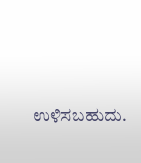ಉಳಿಸಬಹುದು.